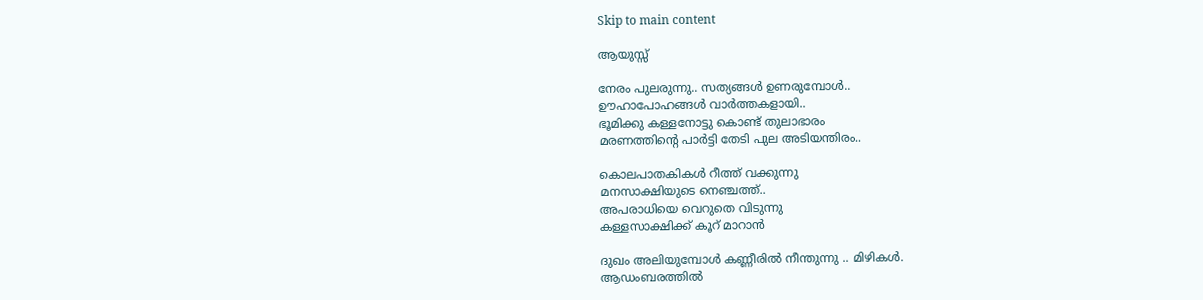Skip to main content

ആയുസ്സ്

നേരം പുലരുന്നു.. സത്യങ്ങൾ ഉണരുമ്പോൾ..
ഊഹാപോഹങ്ങൾ വാർത്തകളായി..
ഭൂമിക്കു കള്ളനോട്ടു കൊണ്ട് തുലാഭാരം
മരണത്തിന്റെ പാർട്ടി തേടി പുല അടിയന്തിരം..

കൊലപാതകികൾ റീത്ത് വക്കുന്നു
മനസാക്ഷിയുടെ നെഞ്ചത്ത്..
അപരാധിയെ വെറുതെ വിടുന്നു
കള്ളസാക്ഷിക്ക് കൂറ് മാറാൻ

ദുഖം അലിയുമ്പോൾ കണ്ണീരിൽ നീന്തുന്നു .. മിഴികൾ.
ആഡംബരത്തിൽ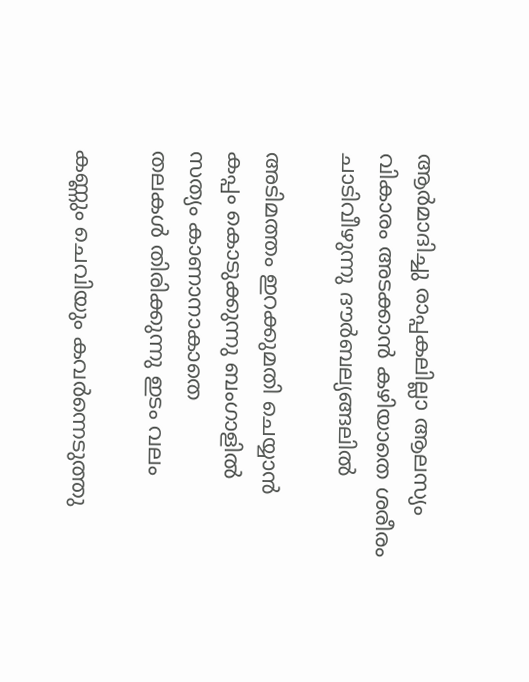ആർമാദിച്ചു രാപ്പകലില്ലാ ആലസ്യം
വികാരം അടക്കാൻ കഴിയാതെ ശരീരം
ചാടിവീഴുന്നു ദൗർബല്യങ്ങലിൽ

അടിമത്തം ഇറക്കുമതി ചെയ്യാൻ
കപ്പം കൊടുക്കുന്നു ബംഗാളിൽ
സത്യം കാണാനാകാതെ
തലകൾ തിരിക്കുന്നു ഇടം വലം

കണ്ണും ചെവിയും കവർന്നെടുത്തു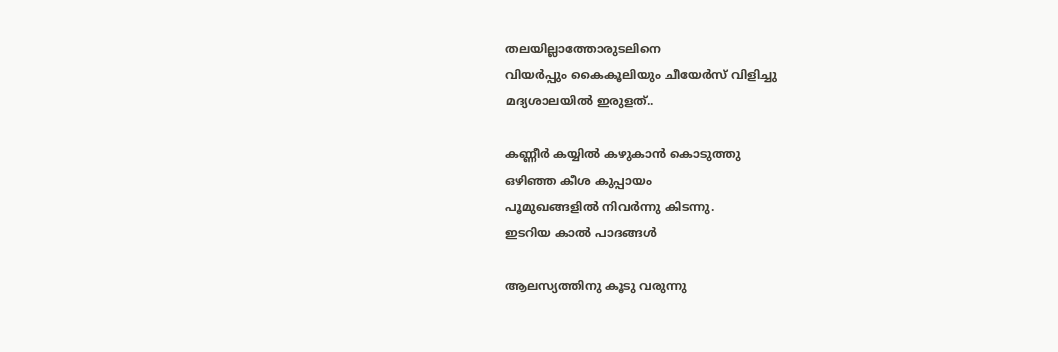തലയില്ലാത്തോരുടലിനെ
വിയർപ്പും കൈകൂലിയും ചീയേർസ് വിളിച്ചു
മദ്യശാലയിൽ ഇരുളത്..

കണ്ണീർ കയ്യിൽ കഴുകാൻ കൊടുത്തു
ഒഴിഞ്ഞ കീശ കുപ്പായം
പൂമുഖങ്ങളിൽ നിവർന്നു കിടന്നു.
ഇടറിയ കാൽ പാദങ്ങൾ

ആലസ്യത്തിനു കൂടു വരുന്നു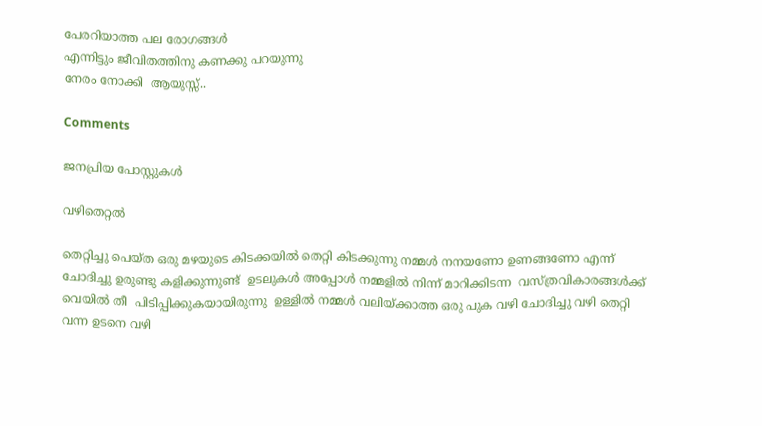പേരറിയാത്ത പല രോഗങ്ങൾ
എന്നിട്ടും ജീവിതത്തിനു കണക്കു പറയുന്നു
നേരം നോക്കി  ആയുസ്സ്..

Comments

ജനപ്രിയ പോസ്റ്റുകൾ

വഴിതെറ്റൽ

തെറ്റിച്ചു പെയ്ത ഒരു മഴയുടെ കിടക്കയിൽ തെറ്റി കിടക്കുന്നു നമ്മൾ നനയണോ ഉണങ്ങണോ എന്ന് ചോദിച്ചു ഉരുണ്ടു കളിക്കുന്നുണ്ട്  ഉടലുകൾ അപ്പോൾ നമ്മളിൽ നിന്ന് മാറിക്കിടന്ന  വസ്ത്രവികാരങ്ങൾക്ക് വെയിൽ തീ  പിടിപ്പിക്കുകയായിരുന്നു  ഉള്ളിൽ നമ്മൾ വലിയ്ക്കാത്ത ഒരു പുക വഴി ചോദിച്ചു വഴി തെറ്റി വന്ന ഉടനെ വഴി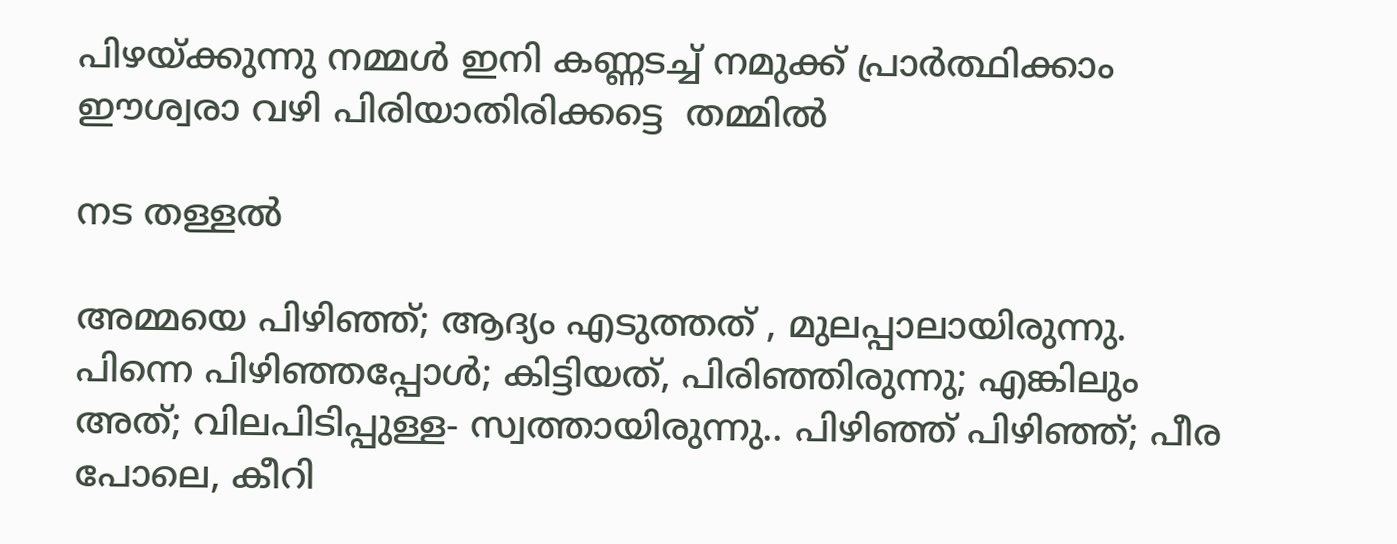പിഴയ്ക്കുന്നു നമ്മൾ ഇനി കണ്ണടച്ച് നമുക്ക് പ്രാർത്ഥിക്കാം ഈശ്വരാ വഴി പിരിയാതിരിക്കട്ടെ  തമ്മിൽ

നട തള്ളൽ

അമ്മയെ പിഴിഞ്ഞ്; ആദ്യം എടുത്തത്‌ , മുലപ്പാലായിരുന്നു. പിന്നെ പിഴിഞ്ഞപ്പോൾ; കിട്ടിയത്, പിരിഞ്ഞിരുന്നു; എങ്കിലും അത്; വിലപിടിപ്പുള്ള- സ്വത്തായിരുന്നു.. പിഴിഞ്ഞ് പിഴിഞ്ഞ്; പീര പോലെ, കീറി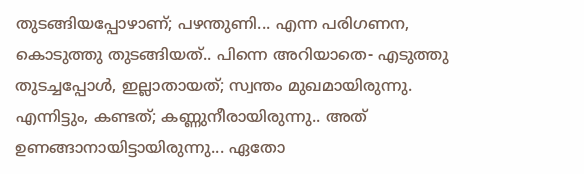തുടങ്ങിയപ്പോഴാണ്; പഴന്തുണി... എന്ന പരിഗണന, കൊടുത്തു തുടങ്ങിയത്.. പിന്നെ അറിയാതെ- എടുത്തു തുടച്ചപ്പോൾ, ഇല്ലാതായത്; സ്വന്തം മുഖമായിരുന്നു. എന്നിട്ടും, കണ്ടത്; കണ്ണുനീരായിരുന്നു.. അത് ഉണങ്ങാനായിട്ടായിരുന്നു... ഏതോ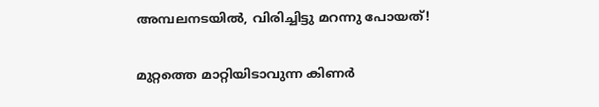അമ്പലനടയിൽ, വിരിച്ചിട്ടു മറന്നു പോയത്!

മുറ്റത്തെ മാറ്റിയിടാവുന്ന കിണർ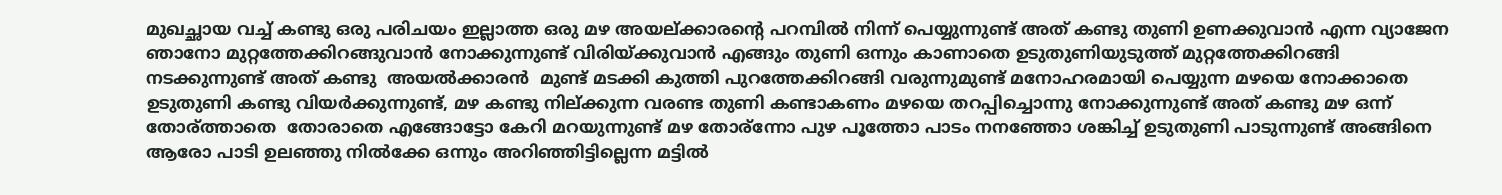മുഖച്ഛായ വച്ച് കണ്ടു ഒരു പരിചയം ഇല്ലാത്ത ഒരു മഴ അയല്ക്കാരന്റെ പറമ്പിൽ നിന്ന് പെയ്യുന്നുണ്ട് അത് കണ്ടു തുണി ഉണക്കുവാൻ എന്ന വ്യാജേന ഞാനോ മുറ്റത്തേക്കിറങ്ങുവാൻ നോക്കുന്നുണ്ട് വിരിയ്ക്കുവാൻ എങ്ങും തുണി ഒന്നും കാണാതെ ഉടുതുണിയുടുത്ത് മുറ്റത്തേക്കിറങ്ങി നടക്കുന്നുണ്ട് അത് കണ്ടു  അയൽക്കാരൻ  മുണ്ട് മടക്കി കുത്തി പുറത്തേക്കിറങ്ങി വരുന്നുമുണ്ട് മനോഹരമായി പെയ്യുന്ന മഴയെ നോക്കാതെ ഉടുതുണി കണ്ടു വിയർക്കുന്നുണ്ട്‌, മഴ കണ്ടു നില്ക്കുന്ന വരണ്ട തുണി കണ്ടാകണം മഴയെ തറപ്പിച്ചൊന്നു നോക്കുന്നുണ്ട് അത് കണ്ടു മഴ ഒന്ന് തോര്ത്താതെ  തോരാതെ എങ്ങോട്ടോ കേറി മറയുന്നുണ്ട്‌ മഴ തോര്ന്നോ പുഴ പൂത്തോ പാടം നനഞ്ഞോ ശങ്കിച്ച് ഉടുതുണി പാടുന്നുണ്ട് അങ്ങിനെ ആരോ പാടി ഉലഞ്ഞു നിൽക്കേ ഒന്നും അറിഞ്ഞിട്ടില്ലെന്ന മട്ടിൽ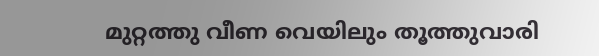മുറ്റത്തു വീണ വെയിലും തൂത്തുവാരി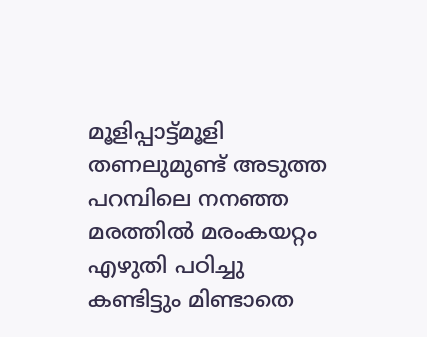മൂളിപ്പാട്ട്മൂളി  തണലുമുണ്ട് അടുത്ത പറമ്പിലെ നനഞ്ഞ മരത്തിൽ മരംകയറ്റം എഴുതി പഠിച്ചു കണ്ടിട്ടും മിണ്ടാതെ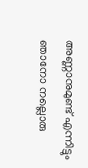അണ്ണാനുമുണ്ട്‌ എന്നിട്ടും ഞാനോ നല്ലൊരു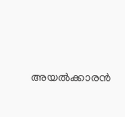അയൽക്കാരൻ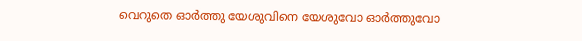വെറുതെ ഓർത്തു യേശുവിനെ യേശുവോ ഓർത്തുവോ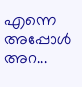എന്നെ അപ്പോൾ അറ...